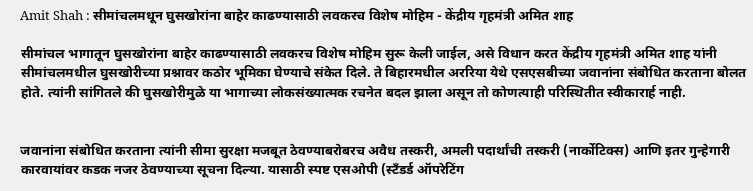Amit Shah : सीमांचलमधून घुसखोरांना बाहेर काढण्यासाठी लवकरच विशेष मोहिम - केंद्रीय गृहमंत्री अमित शाह

सीमांचल भागातून घुसखोरांना बाहेर काढण्यासाठी लवकरच विशेष मोहिम सुरू केली जाईल, असे विधान करत केंद्रीय गृहमंत्री अमित शाह यांनी सीमांचलमधील घुसखोरीच्या प्रश्नावर कठोर भूमिका घेण्याचे संकेत दिले. ते बिहारमधील अररिया येथे एसएसबीच्या जवानांना संबोधित करताना बोलत होते. त्यांनी सांगितले की घुसखोरीमुळे या भागाच्या लोकसंख्यात्मक रचनेत बदल झाला असून तो कोणत्याही परिस्थितीत स्वीकारार्ह नाही.


जवानांना संबोधित करताना त्यांनी सीमा सुरक्षा मजबूत ठेवण्याबरोबरच अवैध तस्करी, अमली पदार्थांची तस्करी (नार्कोटिक्स) आणि इतर गुन्हेगारी कारवायांवर कडक नजर ठेवण्याच्या सूचना दिल्या. यासाठी स्पष्ट एसओपी (स्टँडर्ड ऑपरेटिंग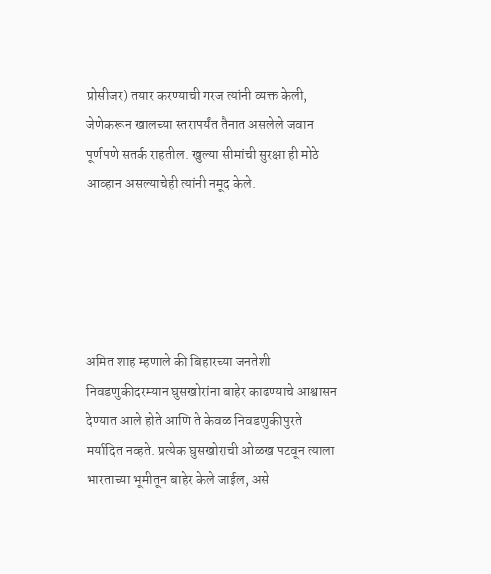प्रोसीजर) तयार करण्याची गरज त्यांनी व्यक्त केली, जेणेकरून खालच्या स्तरापर्यंत तैनात असलेले जवान पूर्णपणे सतर्क राहतील. खुल्या सीमांची सुरक्षा ही मोठे आव्हान असल्याचेही त्यांनी नमूद केले.





अमित शाह म्हणाले की बिहारच्या जनतेशी निवडणुकीदरम्यान घुसखोरांना बाहेर काढण्याचे आश्वासन देण्यात आले होते आणि ते केवळ निवडणुकीपुरते मर्यादित नव्हते. प्रत्येक घुसखोराची ओळख पटवून त्याला भारताच्या भूमीतून बाहेर केले जाईल, असे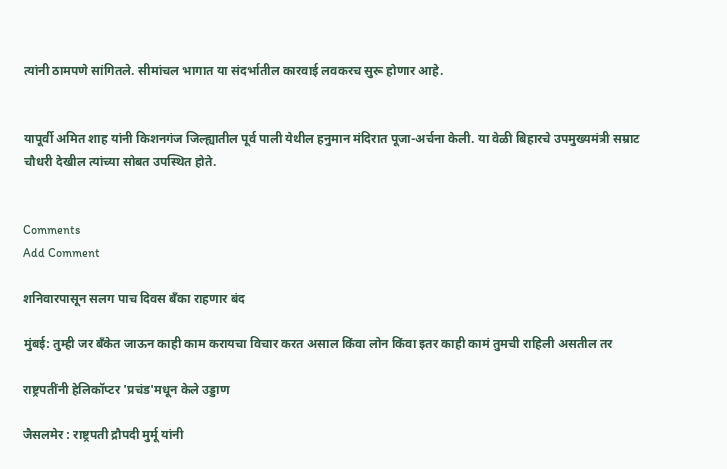त्यांनी ठामपणे सांगितले. सीमांचल भागात या संदर्भातील कारवाई लवकरच सुरू होणार आहे.


यापूर्वी अमित शाह यांनी किशनगंज जिल्ह्यातील पूर्व पाली येथील हनुमान मंदिरात पूजा-अर्चना केली. या वेळी बिहारचे उपमुख्यमंत्री सम्राट चौधरी देखील त्यांच्या सोबत उपस्थित होते.


Comments
Add Comment

शनिवारपासून सलग पाच दिवस बँका राहणार बंद

मुंबई: तुम्ही जर बँकेत जाऊन काही काम करायचा विचार करत असाल किंवा लोन किंवा इतर काही कामं तुमची राहिली असतील तर

राष्ट्रपतींनी हेलिकॉप्टर 'प्रचंड'मधून केले उड्डाण

जैसलमेर : राष्ट्रपती द्रौपदी मुर्मू यांनी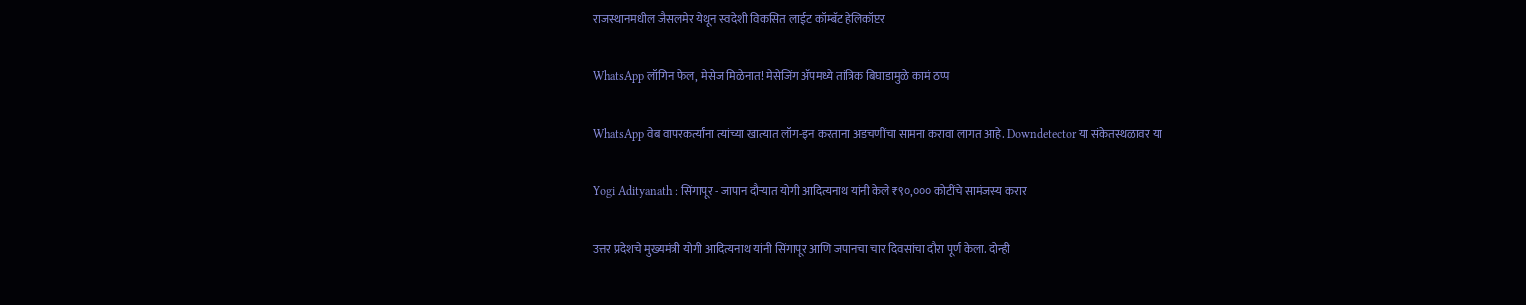राजस्थानमधील जैसलमेर येथून स्वदेशी विकसित लाईट कॉम्बॅट हेलिकॉप्टर

WhatsApp लॉगिन फेल, मेसेज मिळेनात! मेसेजिंग ॲपमध्ये तांत्रिक बिघाडामुळे कामं ठप्प

WhatsApp वेब वापरकर्त्यांना त्यांच्या खात्यात लॉग-इन करताना अडचणींचा सामना करावा लागत आहे. Downdetector या संकेतस्थळावर या

Yogi Adityanath : सिंगापूर - जापान दौऱ्यात योगी आदित्यनाथ यांनी केले ₹९०,००० कोटींचे सामंजस्य करार

उत्तर प्रदेशचे मुख्यमंत्री योगी आदित्यनाथ यांनी सिंगापूर आणि जपानचा चार दिवसांचा दौरा पूर्ण केला. दोन्ही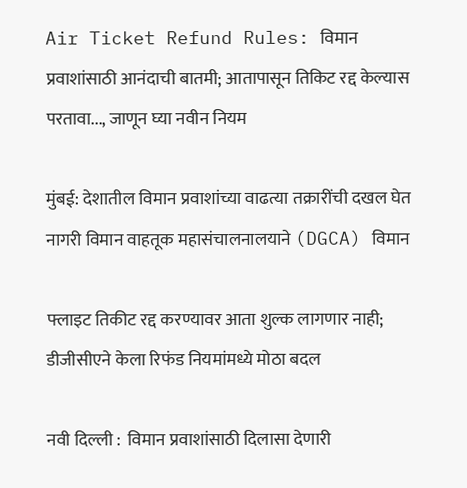Air Ticket Refund Rules: विमान प्रवाशांसाठी आनंदाची बातमी; आतापासून तिकिट रद्द केल्यास परतावा..., जाणून घ्या नवीन नियम

मुंबई: देशातील विमान प्रवाशांच्या वाढत्या तक्रारींची दखल घेत नागरी विमान वाहतूक महासंचालनालयाने (DGCA) विमान

फ्लाइट तिकीट रद्द करण्यावर आता शुल्क लागणार नाही; डीजीसीएने केला रिफंड नियमांमध्ये मोठा बदल

नवी दिल्ली :  विमान प्रवाशांसाठी दिलासा देणारी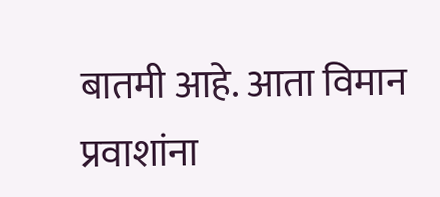बातमी आहे. आता विमान प्रवाशांना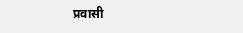प्रवासी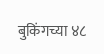बुकिंगच्या ४८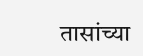तासांच्या